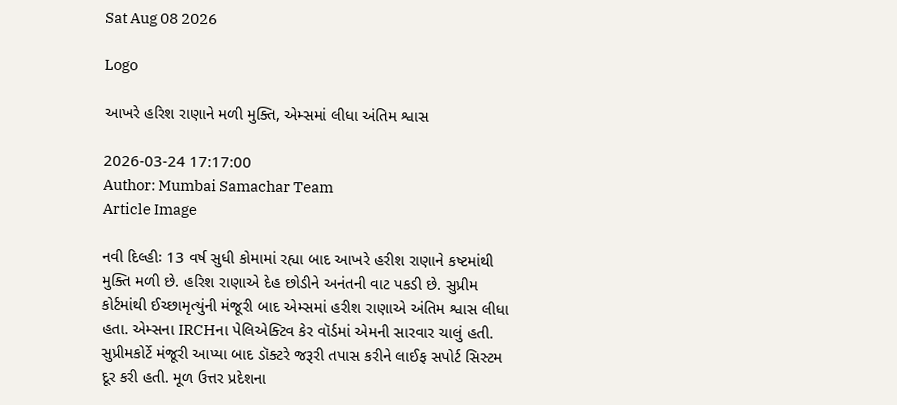Sat Aug 08 2026

Logo

આખરે હરિશ રાણાને મળી મુક્તિ, એમ્સમાં લીધા અંતિમ શ્વાસ

2026-03-24 17:17:00
Author: Mumbai Samachar Team
Article Image

નવી દિલ્હીઃ 13 વર્ષ સુધી કોમામાં રહ્યા બાદ આખરે હરીશ રાણાને કષ્ટમાંથી મુક્તિ મળી છે. હરિશ રાણાએ દેહ છોડીને અનંતની વાટ પકડી છે. સુપ્રીમ કોર્ટમાંથી ઈચ્છામૃત્યુંની મંજૂરી બાદ એમ્સમાં હરીશ રાણાએ અંતિમ શ્વાસ લીધા હતા. એમ્સના IRCHના પેલિએક્ટિવ કેર વૉર્ડમાં એમની સારવાર ચાલું હતી. સુપ્રીમકોર્ટે મંજૂરી આપ્યા બાદ ડૉક્ટરે જરૂરી તપાસ કરીને લાઈફ સપોર્ટ સિસ્ટમ દૂર કરી હતી. મૂળ ઉત્તર પ્રદેશના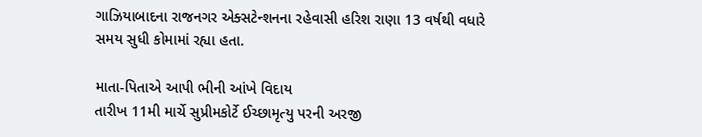ગાઝિયાબાદના રાજનગર એક્સટેન્શનના રહેવાસી હરિશ રાણા 13 વર્ષથી વધારે સમય સુધી કોમામાં રહ્યા હતા.

માતા-પિતાએ આપી ભીની આંખે વિદાય
તારીખ 11મી માર્ચે સુપ્રીમકોર્ટે ઈચ્છામૃત્યુ પરની અરજી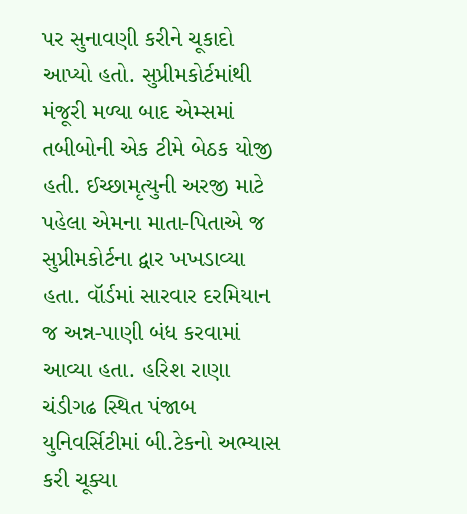પર સુનાવણી કરીને ચૂકાદો આપ્યો હતો. સુપ્રીમકોર્ટમાંથી મંજૂરી મળ્યા બાદ એમ્સમાં તબીબોની એક ટીમે બેઠક યોજી હતી. ઈચ્છામૃત્યુની અરજી માટે પહેલા એમના માતા-પિતાએ જ સુપ્રીમકોર્ટના દ્વાર ખખડાવ્યા હતા. વૉર્ડમાં સારવાર દરમિયાન જ અન્ન-પાણી બંધ કરવામાં આવ્યા હતા. હરિશ રાણા ચંડીગઢ સ્થિત પંજાબ યુનિવર્સિટીમાં બી.ટેકનો અભ્યાસ કરી ચૂક્યા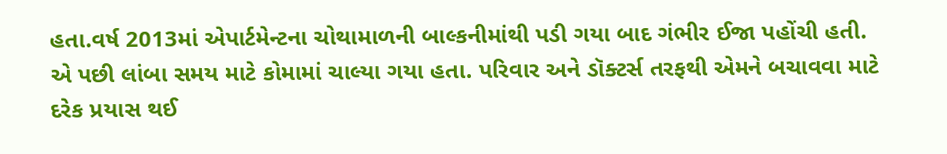હતા.વર્ષ 2013માં એપાર્ટમેન્ટના ચોથામાળની બાલ્કનીમાંથી પડી ગયા બાદ ગંભીર ઈજા પહોંચી હતી. એ પછી લાંબા સમય માટે કોમામાં ચાલ્યા ગયા હતા. પરિવાર અને ડૉક્ટર્સ તરફથી એમને બચાવવા માટે દરેક પ્રયાસ થઈ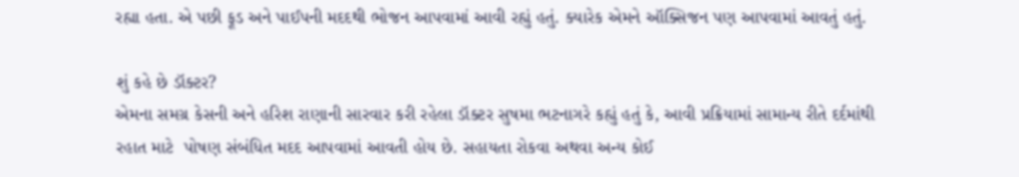રહ્યા હતા. એ પછી ફૂડ અને પાઈપની મદદથી ભોજન આપવામાં આવી રહ્યું હતું. ક્યારેક એમને ઑક્સિજન પણ આપવામાં આવતું હતું.

શું કહે છે ડૉક્ટર?
એમના સમગ્ર કેસની અને હરિશ રાણાની સારવાર કરી રહેલા ડૉક્ટર સુષમા ભટનાગરે કહ્યું હતું કે, આવી પ્રક્રિયામાં સામાન્ય રીતે દર્દમાંથી રહાત માટે  પોષણ સંબંધિત મદદ આપવામાં આવતી હોય છે. સહાયતા રોકવા અથવા અન્ય કોઈ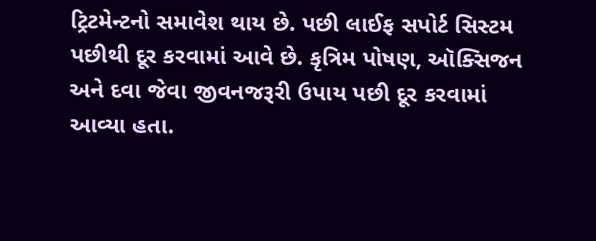ટ્રિટમેન્ટનો સમાવેશ થાય છે. પછી લાઈફ સપોર્ટ સિસ્ટમ પછીથી દૂર કરવામાં આવે છે. કૃત્રિમ પોષણ, ઑક્સિજન અને દવા જેવા જીવનજરૂરી ઉપાય પછી દૂર કરવામાં આવ્યા હતા.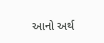આનો અર્થ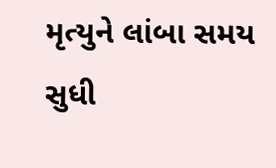મૃત્યુને લાંબા સમય સુધી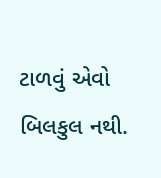ટાળવું એવો બિલકુલ નથી.